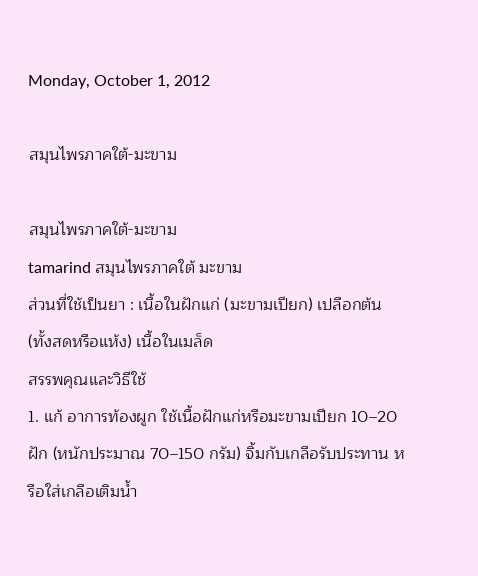Monday, October 1, 2012

สมุนไพรภาคใต้-มะขาม

สมุนไพรภาคใต้-มะขาม
tamarind สมุนไพรภาคใต้ มะขาม
ส่วนที่ใช้เป็นยา : เนื้อในฝักแก่ (มะขามเปียก) เปลือกต้น (ทั้งสดหรือแห้ง) เนื้อในเมล็ด
สรรพคุณและวิธีใช้
1. แก้ อาการท้องผูก ใช้เนื้อฝักแก่หรือมะขามเปียก 10–20 ฝัก (หนักประมาณ 70–150 กรัม) จิ้มกับเกลือรับประทาน หรือใส่เกลือเติมน้ำ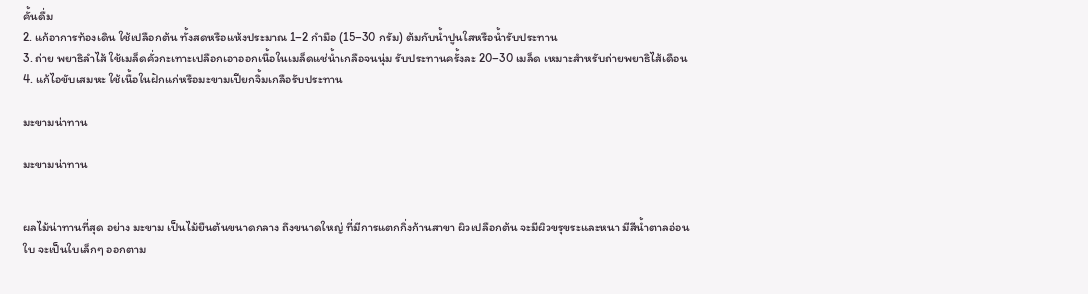คั้นดื่ม
2. แก้อาการท้องเดิน ใช้เปลือกต้น ทั้งสดหรือแห้งประมาณ 1–2 กำมือ (15–30 กรัม) ต้มกับน้ำปูนใสหรือน้ำรับประทาน
3. ถ่าย พยาธิลำไส้ ใช้เมล็ดคั่วกะเทาะเปลือกเอาออกเนื้อในเมล็ดแช่น้ำเกลือจนนุ่ม รับประทานครั้งละ 20–30 เมล็ด เหมาะสำหรับถ่ายพยาธิไส้เดือน
4. แก้ไอขับเสมหะ ใช้เนื้อในฝักแก่หรือมะขามเปียกจิ้มเกลือรับประทาน

มะขามน่าทาน

มะขามน่าทาน


ผลไม้น่าทานที่สุด อย่าง มะขาม เป็นไม้ยืนต้นขนาดกลาง ถึงขนาดใหญ่ ที่มีการแตกกิ่งก้านสาขา ผิวเปลือกต้น จะมีผิวขรุขระและหนา มีสีน้ำตาลอ่อน
ใบ จะเป็นใบเล็กๆ ออกตาม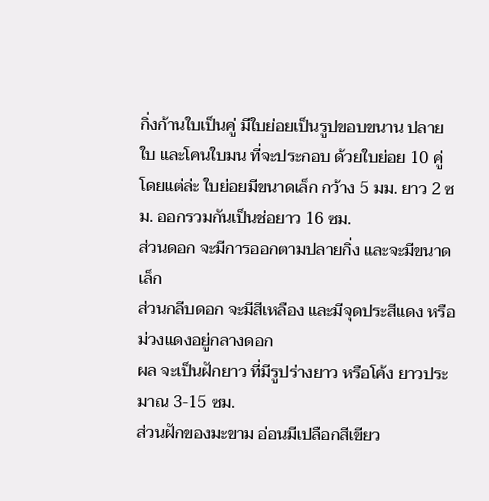กิ่งก้านใบเป็นคู่ มีใบย่อยเป็นรูปขอบขนาน ปลายใบ และโคนใบมน ที่จะประกอบ ด้วยใบย่อย 10 คู่
โดยแต่ล่ะ ใบย่อยมีขนาดเล็ก กว้าง 5 มม. ยาว 2 ซม. ออกรวมกันเป็นช่อยาว 16 ซม.
ส่วนดอก จะมีการออกตามปลายกิ่ง และจะมีขนาดเล็ก
ส่วนกลีบดอก จะมีสีเหลือง และมีจุดประสีแดง หรือม่วงแดงอยู่กลางดอก
ผล จะเป็นฝักยาว ที่มีรูปร่างยาว หรือโค้ง ยาวประมาณ 3-15 ซม.
ส่วนฝักของมะขาม อ่อนมีเปลือกสีเขียว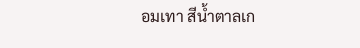อมเทา สีน้ำตาลเก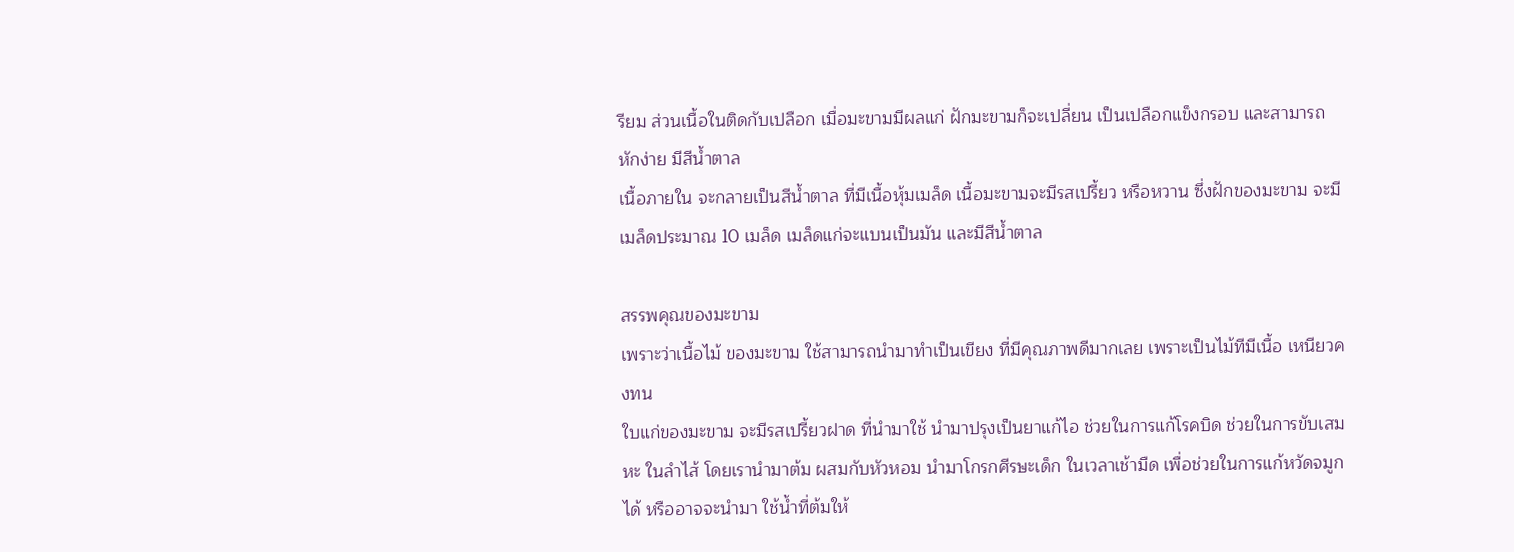รียม ส่วนเนื้อในติดกับเปลือก เมื่อมะขามมีผลแก่ ฝักมะขามก็จะเปลี่ยน เป็นเปลือกแข็งกรอบ และสามารถหักง่าย มีสีน้ำตาล
เนื้อภายใน จะกลายเป็นสีน้ำตาล ที่มีเนื้อหุ้มเมล็ด เนื้อมะขามจะมีรสเปรี้ยว หรือหวาน ซึ่งฝักของมะขาม จะมีเมล็ดประมาณ 10 เมล็ด เมล็ดแก่จะแบนเป็นมัน และมีสีน้ำตาล

สรรพคุณของมะขาม
เพราะว่าเนื้อไม้ ของมะขาม ใช้สามารถนำมาทำเป็นเขียง ที่มีคุณภาพดีมากเลย เพราะเป็นไม้ทีมีเนื้อ เหนียวคงทน
ใบแก่ของมะขาม จะมีรสเปรี้ยวฝาด ที่นำมาใช้ นำมาปรุงเป็นยาแก้ไอ ช่วยในการแก้โรคบิด ช่วยในการขับเสมหะ ในลำไส้ โดยเรานำมาต้ม ผสมกับหัวหอม นำมาโกรกศีรษะเด็ก ในเวลาเช้ามืด เพื่อช่วยในการแก้หวัดจมูกได้ หรืออาจจะนำมา ใช้น้ำที่ต้มให้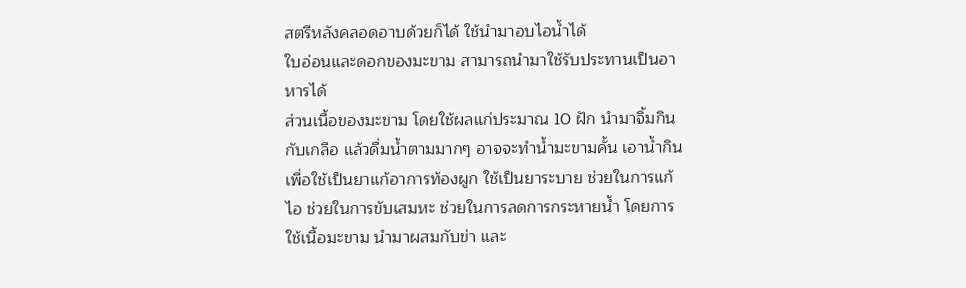สตรีหลังคลอดอาบด้วยก็ได้ ใช้นำมาอบไอน้ำได้
ใบอ่อนและดอกของมะขาม สามารถนำมาใช้รับประทานเป็นอาหารได้
ส่วนเนื้อของมะขาม โดยใช้ผลแก่ประมาณ 10 ฝัก นำมาจิ้มกินกับเกลือ แล้วดื่มน้ำตามมากๆ อาจจะทำน้ำมะขามคั้น เอาน้ำกิน เพื่อใช้เป็นยาแก้อาการท้องผูก ใช้เป็นยาระบาย ช่วยในการแก้ไอ ช่วยในการขับเสมหะ ช่วยในการลดการกระหายน้ำ โดยการใช้เนื้อมะขาม นำมาผสมกับข่า และ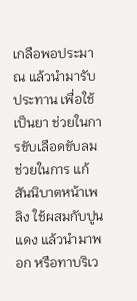เกลือพอประมาณ แล้วนำมารับประทาน เพื่อใช้เป็นยา ช่วยในการขับเลือดขับลม ช่วยในการ แก้สันนิบาตหน้าเพลิง ใช้ผสมกับปูนแดง แล้วนำมาพอก หรือทาบริเว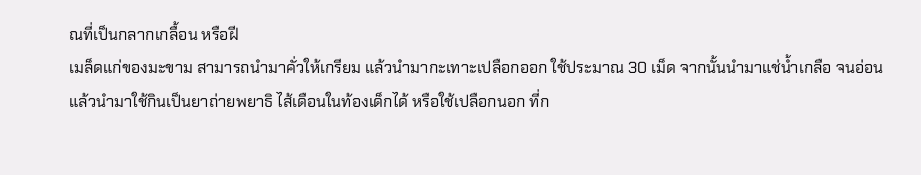ณที่เป็นกลากเกลื้อน หรือฝี
เมล็ดแก่ของมะขาม สามารถนำมาคั่วให้เกรียม แล้วนำมากะเทาะเปลือกออก ใช้ประมาณ 30 เม็ด จากนั้นนำมาแช่น้ำเกลือ จนอ่อน แล้วนำมาใช้กินเป็นยาถ่ายพยาธิ ไส้เดือนในท้องเด็กได้ หรือใช้เปลือกนอก ที่ก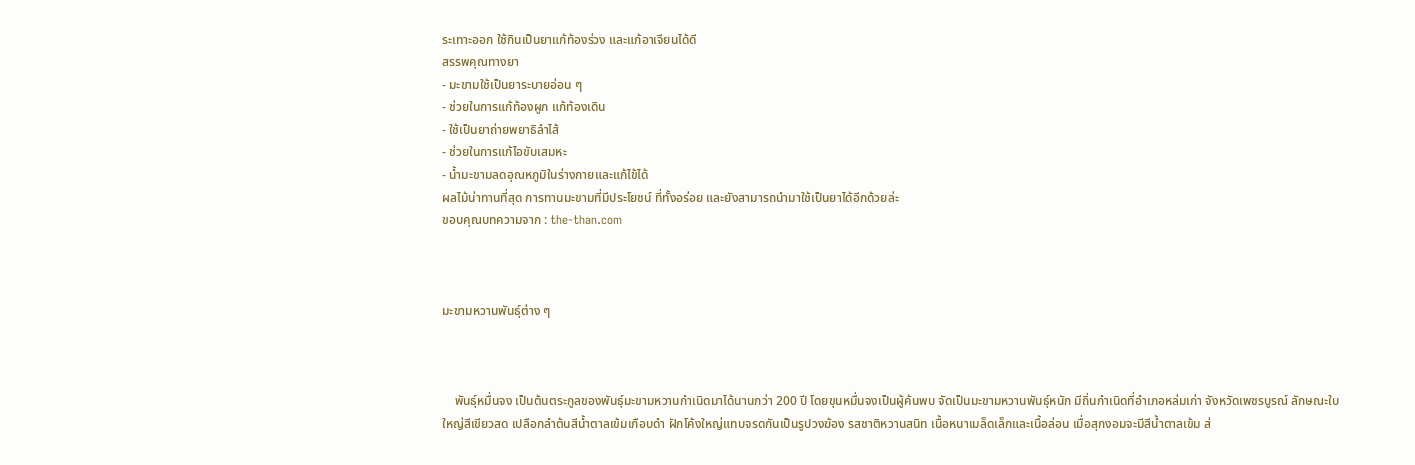ระเทาะออก ใช้กินเป็นยาแก้ท้องร่วง และแก้อาเจียนได้ดี
สรรพคุณทางยา
- มะขามใช้เป็นยาระบายอ่อน ๆ
- ช่วยในการแก้ท้องผูก แก้ท้องเดิน
- ใช้เป็นยาถ่ายพยาธิลำไส้
- ช่วยในการแก้ไอขับเสมหะ
- น้ำมะขามลดอุณหภูมิในร่างกายและแก้ไข้ได้
ผลไม้น่าทานที่สุด การทานมะขามที่มีประโยชน์ ที่ทั้งอร่อย และยังสามารถนำมาใช้เป็นยาได้อีกด้วยล่ะ
ขอบคุณบทความจาก : the-than.com



มะขามหวานพันธุ์ต่าง ๆ



    พันธุ์หมื่นจง เป็นต้นตระกูลของพันธุ์มะขามหวานกำเนิดมาได้นานกว่า 200 ปี โดยขุนหมื่นจงเป็นผู้ค้นพบ จัดเป็นมะขามหวานพันธุ์หนัก มีถิ่นกำเนิดที่อำเภอหล่มเก่า จังหวัดเพชรบูรณ์ ลักษณะใบใหญ่สีเขียวสด เปลือกลำต้นสีน้ำตาลเข้มเกือบดำ ฝักโค้งใหญ่แทบจรดกันเป็นรูปวงฆ้อง รสชาติหวานสนิท เนื้อหนาเมล็ดเล็กและเนื้อล่อน เมื่อสุกงอมจะมีสีน้ำตาลเข้ม ส่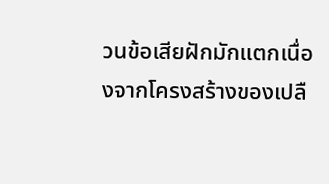วนข้อเสียฝักมักแตกเนื่องจากโครงสร้างของเปลื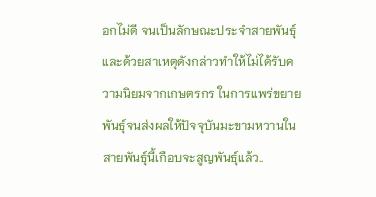อกไม่ดี จนเป็นลักษณะประจำสายพันธุ์ และด้วยสาเหตุดังกล่าวทำให้ไม่ได้รับความนิยมจากเกษตรกร ในการแพร่ขยายพันธุ์จนส่งผลให้ปัจจุบันมะขามหวานในสายพันธุ์นี้เกือบจะสูญพันธุ์แล้ว..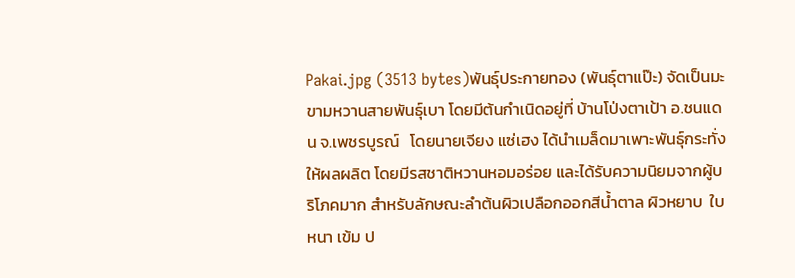Pakai.jpg (3513 bytes)พันธุ์ประกายทอง (พันธุ์ตาแป๊ะ) จัดเป็นมะขามหวานสายพันธุ์เบา โดยมีต้นกำเนิดอยู่ที่ บ้านโป่งตาเป้า อ.ชนแดน จ.เพชรบูรณ์   โดยนายเจียง แซ่เฮง ได้นำเมล็ดมาเพาะพันธุ์กระทั่งให้ผลผลิต โดยมีรสชาติหวานหอมอร่อย และได้รับความนิยมจากผู้บริโภคมาก สำหรับลักษณะลำต้นผิวเปลือกออกสีน้ำตาล ผิวหยาบ  ใบหนา เข้ม ป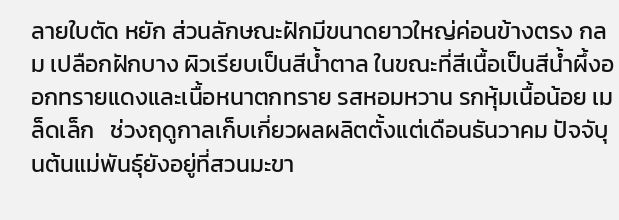ลายใบตัด หยัก ส่วนลักษณะฝักมีขนาดยาวใหญ่ค่อนข้างตรง กลม เปลือกฝักบาง ผิวเรียบเป็นสีน้ำตาล ในขณะที่สีเนื้อเป็นสีน้ำผึ้งออกทรายแดงและเนื้อหนาตกทราย รสหอมหวาน รกหุ้มเนื้อน้อย เมล็ดเล็ก   ช่วงฤดูกาลเก็บเกี่ยวผลผลิตตั้งแต่เดือนธันวาคม ปัจจับุนต้นแม่พันธุ์ยังอยู่ที่สวนมะขา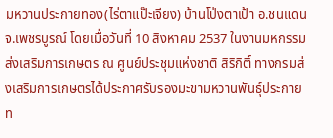มหวานประกายทอง(ไร่ตาแป๊ะเจียง) บ้านโป่งตาเป้า อ.ชนแดน จ.เพชรบูรณ์ โดยเมื่อวันที่ 10 สิงหาคม 2537 ในงานมหกรรมส่งเสริมการเกษตร ณ ศูนย์ประชุมแห่งชาติ สิริกิติ์ ทางกรมส่งเสริมการเกษตรได้ประกาศรับรองมะขามหวานพันธุ์ประกายท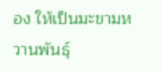อง ให้เป็นมะขามหวานพันธุ์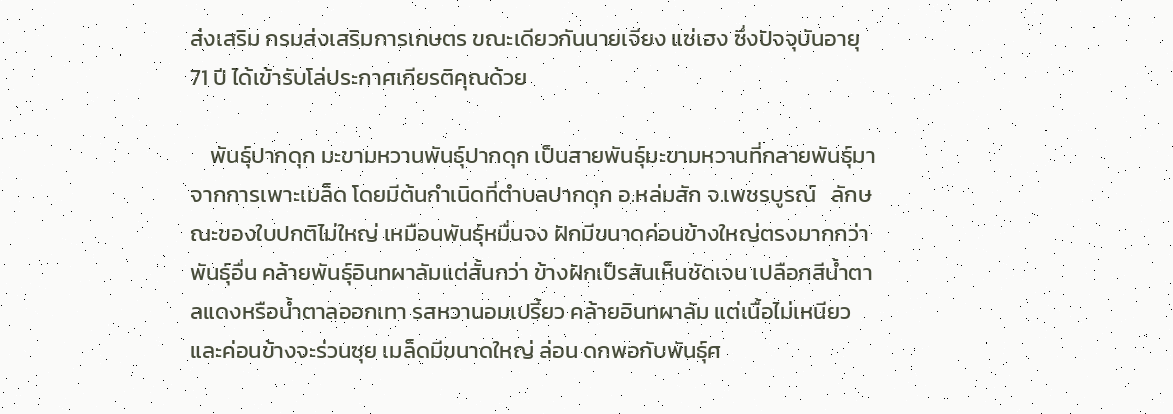ส่งเสริม กรมส่งเสริมการเกษตร ขณะเดียวกันนายเจียง แซ่เฮง ซึ่งปัจจุบันอายุ 71 ปี ได้เข้ารับโล่ประกาศเกียรติคุณด้วย

    พันธุ์ปากดุก มะขามหวานพันธุ์ปากดุก เป็นสายพันธุ์มะขามหวานที่กลายพันธุ์มาจากการเพาะเมล็ด โดยมีต้นกำเนิดที่ตำบลปากดุก อ.หล่มสัก จ.เพชรบูรณ์   ลักษณะของใบปกติไม่ใหญ่ เหมือนพันธุ์หมื่นจง ฝักมีขนาดค่อนข้างใหญ่ตรงมากกว่าพันธุ์อื่น คล้ายพันธุ์อินทผาลัมแต่สั้นกว่า ข้างฝักเป็รสันเห็นชัดเจน เปลือกสีน้ำตาลแดงหรือน้ำตาลออกเทา รสหวานอมเปรี้ยว คล้ายอินทผาลัม แต่เนื้อไม่เหนียวและค่อนข้างจะร่วนซุย เมล็ดมีขนาดใหญ่ ล่อน ดกพอกับพันธุ์ศ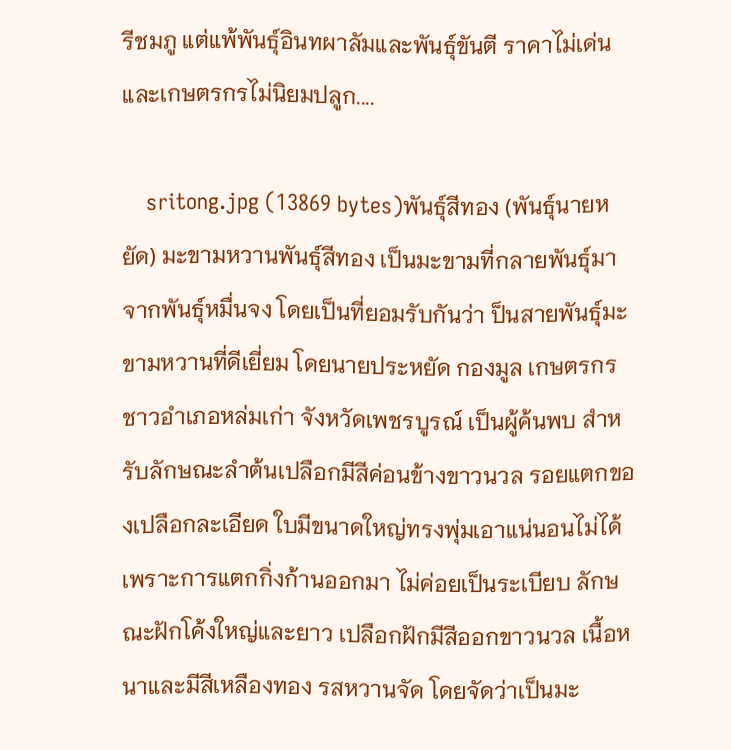รีชมภู แต่แพ้พันธุ์อินทผาลัมและพันธุ์ขันตี ราคาไม่เด่นและเกษตรกรไม่นิยมปลูก....

    sritong.jpg (13869 bytes)พันธุ์สีทอง (พันธุ์นายหยัด) มะขามหวานพันธุ์สีทอง เป็นมะขามที่กลายพันธุ์มาจากพันธุ์หมื่นจง โดยเป็นที่ยอมรับกันว่า ป็นสายพันธุ์มะขามหวานที่ดีเยี่ยม โดยนายประหยัด กองมูล เกษตรกรชาวอำเภอหล่มเก่า จังหวัดเพชรบูรณ์ เป็นผู้ค้นพบ สำหรับลักษณะลำต้นเปลือกมีสีค่อนข้างขาวนวล รอยแตกของเปลือกละเอียด ใบมีขนาดใหญ่ทรงพุ่มเอาแน่นอนไม่ได้ เพราะการแตกกิ่งก้านออกมา ไม่ค่อยเป็นระเบียบ ลักษณะฝักโค้งใหญ่และยาว เปลือกฝักมีสีออกขาวนวล เนื้อหนาและมีสีเหลืองทอง รสหวานจัด โดยจัดว่าเป็นมะ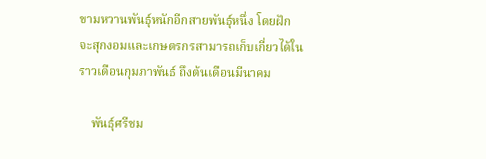ขามหวานพันธุ์หนักอีกสายพันธุ์หนึ่ง โดยฝักจะสุกงอมและเกษตรกรสามารถเก็บเกี่ยวได้ในราวเดือนกุมภาพันธ์ ถึงต้นเดือนมีนาคม

    พันธุ์ศรีชม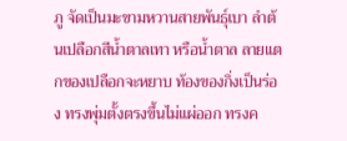ภู จัดเป็นมะขามหวานสายพันธุ์เบา ลำต้นเปลือกสีน้ำตาลเทา หรือน้ำตาล ลายแตกของเปลือกจะหยาบ ท้องของกิ่งเป็นร่อง ทรงพุ่มตั้งตรงขึ้นไม่แผ่ออก ทรงค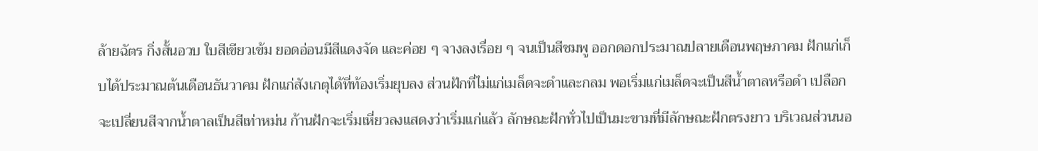ล้ายฉัตร กิ่งสั้นอวบ ใบสีเขียวเข้ม ยอดอ่อนมีสีแดงจัด และค่อย ๆ จางลงเรื่อย ๆ จนเป็นสีชมพู ออกดอกประมาณปลายเดือนพฤษภาคม ฝักแก่เก็บได้ประมาณต้นเดือนธันวาคม ฝักแก่สังเกตุได้ที่ท้องเริ่มยุบลง ส่วนฝักที่ไม่แก่เมล็ดจะดำและกลม พอเริ่มแก่เมล็ดจะเป็นสีน้ำตาลหรือดำ เปลือกจะเปลี่ยนสีจากน้ำตาลเป็นสีเท่าหม่น ก้านฝักจะเริ่มเหี่ยวลงแสดงว่าเริ่มแก่แล้ว ลักษณะฝักทั่วไปเป็นมะขามที่มีลักษณะฝักตรงยาว บริเวณส่วนนอ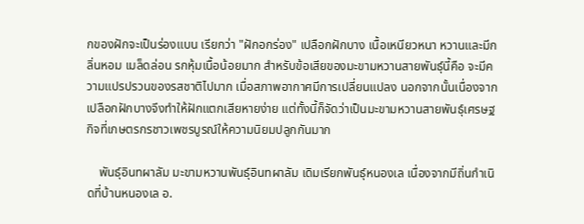กของฝักจะเป็นร่องแบน เรียกว่า "ฝักอกร่อง" เปลือกฝักบาง เนื้อเหนียวหนา หวานและมีกลิ่นหอม เมล็ดล่อน รกหุ้มเนื้อน้อยมาก สำหรับข้อเสียของมะขามหวานสายพันธุ์นี้คือ จะมีความแปรปรวนของรสชาติไปมาก เมื่อสภาพอากาศมีการเปลี่ยนแปลง นอกจากนั้นเนื่องจากเปลือกฝักบางจึงทำให้ฝักแตกเสียหายง่าย แต่ทั้งนี้ก็จัดว่าเป็นมะขามหวานสายพันธุ์เศรษฐกิจที่เกษตรกรชาวเพชรบูรณ์ให้ความนิยมปลูกกันมาก

    พันธุ์อินทผาลัม มะขามหวานพันธุ์อินทผาลัม เดิมเรียกพันธุ์หนองเล เนื่องจากมีถิ่นกำเนิดที่บ้านหนองเล อ.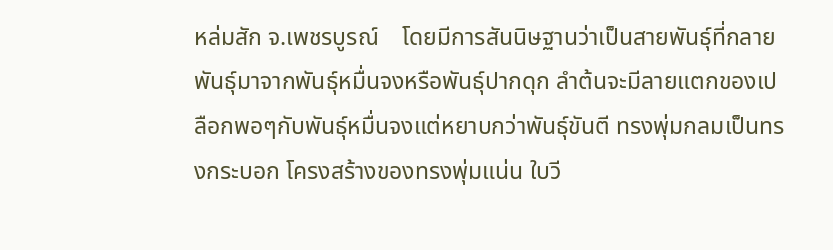หล่มสัก จ.เพชรบูรณ์    โดยมีการสันนิษฐานว่าเป็นสายพันธุ์ที่กลายพันธุ์มาจากพันธุ์หมื่นจงหรือพันธุ์ปากดุก ลำต้นจะมีลายแตกของเปลือกพอๆกับพันธุ์หมื่นจงแต่หยาบกว่าพันธุ์ขันตี ทรงพุ่มกลมเป็นทรงกระบอก โครงสร้างของทรงพุ่มแน่น ใบวี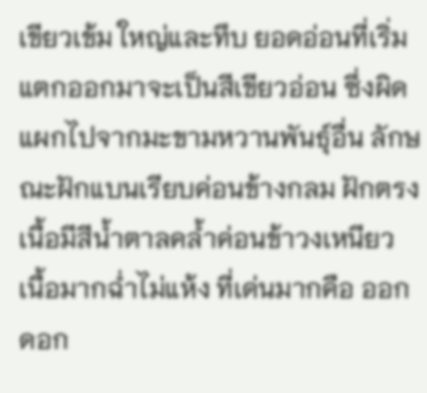เขียวเข้ม ใหญ่และทึบ ยอดอ่อนที่เริ่มแตกออกมาจะเป็นสีเขียวอ่อน ซึ่งผิดแผกไปจากมะขามหวานพันธุ์อื่น ลักษณะฝักแบนเรียบค่อนข้างกลม ฝักตรง เนื้อมีสีน้ำตาลคล้ำค่อนข้าวงเหนียว เนื้อมากฉ่ำไม่แห้ง ที่เด่นมากคือ ออกดอก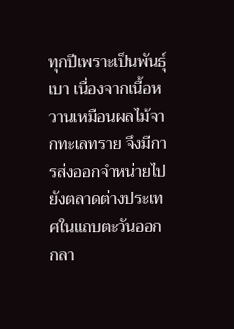ทุกปีเพราะเป็นพันธุ์เบา เนื่องจากเนื้อหวานเหมือนผลไม้จากทะเลทราย จึงมีการส่งออกจำหน่ายไปยังตลาดต่างประเทศในแถบตะวันออกกลา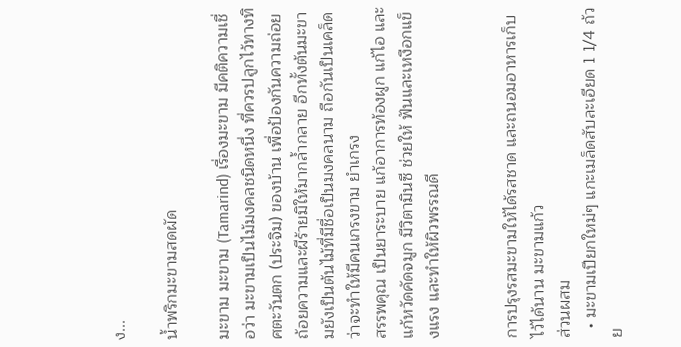ง...

น้ำพริกมะขามสดผัด

มะขาม มะขาม (Tamarind) เรื่องมะขาม มีคติความเชื่อว่า มะขามเป็นไม้มงคลชนิดหนึ่ง ที่ควรปลูกไว้ทางทิศตะวันตก (ประจิม) ของบ้าน เพื่อป้องกันความถ่อย ถ้อยความและผีร้ายมิให้มากล้ำกลาย อีกทั้งต้นมะขามยังเป็นต้นไม้ที่มีชื่อเป็นมงคลนาม ถือกันเป็นเคล็ดว่าจะทำให้มีคนเกรงขาม ยำเกรง
สรรพคุณ เป็นยาระบาย แก้อาการท้องผูก แก้ไอ และแก้หวัดคัดจมูก มีวิตามินซี ช่วยให้ ฟันและเหงือกแข็งแรง และทำให้ผิวพรรณดี


การปรุงรสมะขามให้ได้รสชาด และถนอมอาหารเก็บไว้ได้นาน มะขามแก้ว
ส่วนผสม
  • มะขามเปียกใหม่ๆ แกะเมล็ดสับละเอียด 1 1/4 ถ้วย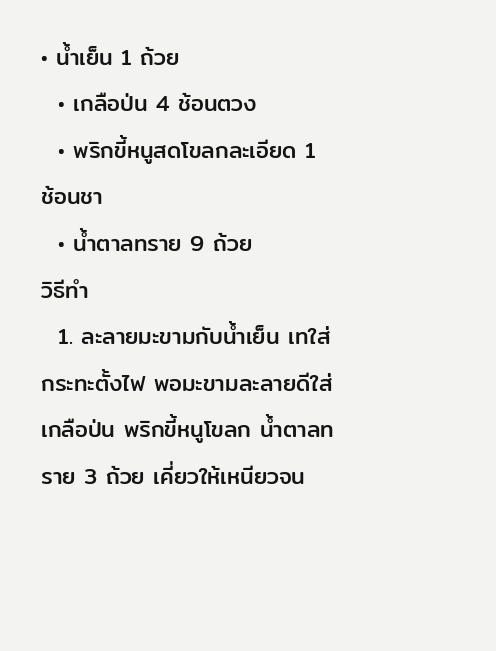• น้ำเย็น 1 ถ้วย
  • เกลือป่น 4 ช้อนตวง
  • พริกขี้หนูสดโขลกละเอียด 1 ช้อนชา
  • น้ำตาลทราย 9 ถ้วย
วิธีทำ
  1. ละลายมะขามกับน้ำเย็น เทใส่กระทะตั้งไฟ พอมะขามละลายดีใส่เกลือป่น พริกขี้หนูโขลก น้ำตาลทราย 3 ถ้วย เคี่ยวให้เหนียวจน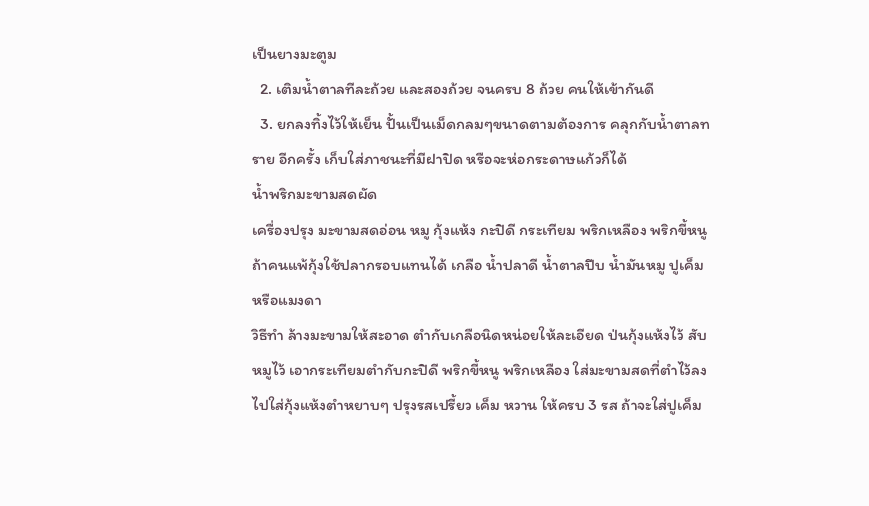เป็นยางมะตูม
  2. เติมน้ำตาลทีละถ้วย และสองถ้วย จนครบ 8 ถ้วย คนให้เข้ากันดี
  3. ยกลงทิ้งไว้ให้เย็น ปั้นเป็นเม็ดกลมๆขนาดตามต้องการ คลุกกับน้ำตาลทราย อีกครั้ง เก็บใส่ภาชนะที่มีฝาปิด หรือจะห่อกระดาษแก้วก็ได้
น้ำพริกมะขามสดผัด
เครื่องปรุง มะขามสดอ่อน หมู กุ้งแห้ง กะปิดี กระเทียม พริกเหลือง พริกขี้หนู ถ้าคนแพ้กุ้งใช้ปลากรอบแทนได้ เกลือ น้ำปลาดี น้ำตาลปีบ น้ำมันหมู ปูเค็ม หรือแมงดา
วิธีทำ ล้างมะขามให้สะอาด ตำกับเกลือนิดหน่อยให้ละเอียด ป่นกุ้งแห้งไว้ สับหมูไว้ เอากระเทียมตำกับกะปิดี พริกขี้หนู พริกเหลือง ใส่มะขามสดที่ตำไว้ลงไปใส่กุ้งแห้งตำหยาบๆ ปรุงรสเปรี้ยว เค็ม หวาน ให้ครบ 3 รส ถ้าจะใส่ปูเค็ม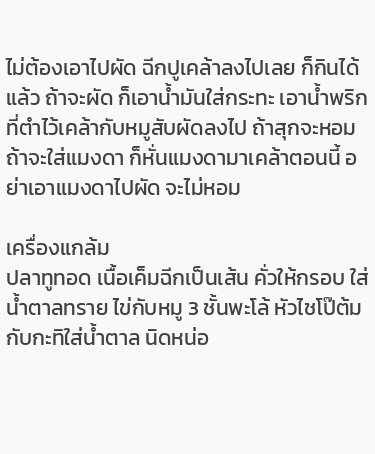ไม่ต้องเอาไปผัด ฉีกปูเคล้าลงไปเลย ก็กินได้แล้ว ถ้าจะผัด ก็เอาน้ำมันใส่กระทะ เอาน้ำพริกที่ตำไว้เคล้ากับหมูสับผัดลงไป ถ้าสุกจะหอม ถ้าจะใส่แมงดา ก็หั่นแมงดามาเคล้าตอนนี้ อย่าเอาแมงดาไปผัด จะไม่หอม

เครื่องแกล้ม
ปลาทูทอด เนื้อเค็มฉีกเป็นเส้น คั่วให้กรอบ ใส่น้ำตาลทราย ไข่กับหมู 3 ชั้นพะโล้ หัวไชโป๊ต้มกับกะทิใส่น้ำตาล นิดหน่อ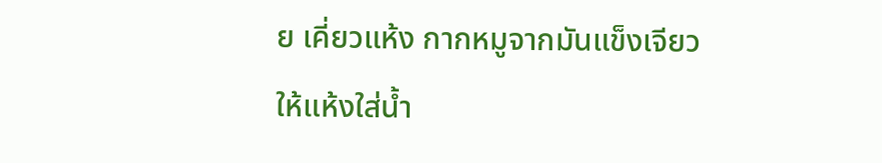ย เคี่ยวแห้ง กากหมูจากมันแข็งเจียวให้แห้งใส่น้ำ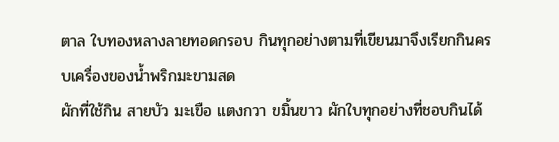ตาล ใบทองหลางลายทอดกรอบ กินทุกอย่างตามที่เขียนมาจึงเรียกกินครบเครื่องของน้ำพริกมะขามสด
ผักที่ใช้กิน สายบัว มะเขือ แตงกวา ขมิ้นขาว ผักใบทุกอย่างที่ชอบกินได้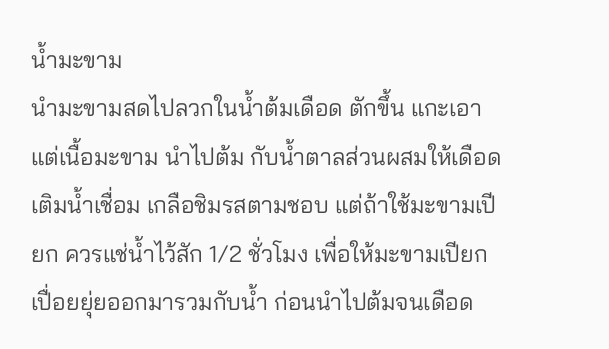น้ำมะขาม
นำมะขามสดไปลวกในน้ำต้มเดือด ตักขึ้น แกะเอาแต่เนื้อมะขาม นำไปต้ม กับน้ำตาลส่วนผสมให้เดือด เติมน้ำเชื่อม เกลือชิมรสตามชอบ แต่ถ้าใช้มะขามเปียก ควรแช่น้ำไว้สัก 1/2 ชั่วโมง เพื่อให้มะขามเปียก เปื่อยยุ่ยออกมารวมกับน้ำ ก่อนนำไปต้มจนเดือด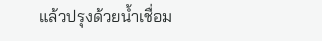แล้วปรุงด้วยน้ำเชื่อม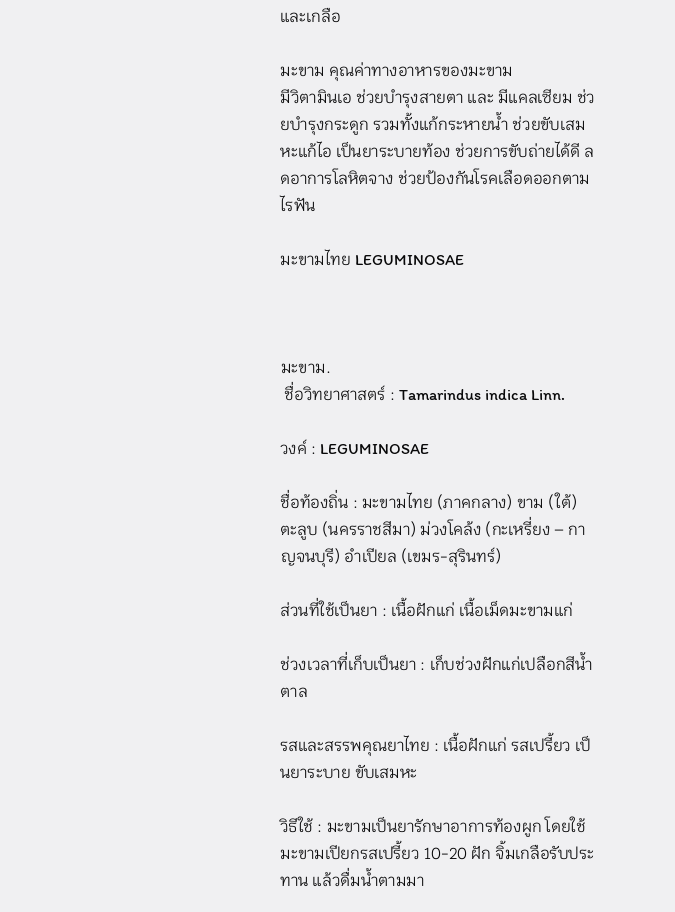และเกลือ

มะขาม คุณค่าทางอาหารของมะขาม
มีวิตามินเอ ช่วยบำรุงสายตา และ มีแคลเซียม ช่วยบำรุงกระดูก รวมทั้งแก้กระหายน้ำ ช่วยขับเสมหะแก้ไอ เป็นยาระบายท้อง ช่วยการขับถ่ายได้ดี ลดอาการโลหิตจาง ช่วยป้องกันโรคเลือดออกตามไรฟัน

มะขามไทย LEGUMINOSAE



มะขาม.
 ชื่อวิทยาศาสตร์ : Tamarindus indica Linn.

วงค์ : LEGUMINOSAE

ชื่อท้องถิ่น : มะขามไทย (ภาคกลาง) ขาม (ใต้) ตะลูบ (นครราชสีมา) ม่วงโคล้ง (กะเหรี่ยง – กาญจนบุรี) อำเปียล (เขมร-สุรินทร์)

ส่วนที่ใช้เป็นยา : เนื้อฝักแก่ เนื้อเม็ดมะขามแก่

ช่วงเวลาที่เก็บเป็นยา : เก็บช่วงฝักแก่เปลือกสีน้ำตาล

รสและสรรพคุณยาไทย : เนื้อฝักแก่ รสเปรี้ยว เป็นยาระบาย ขับเสมหะ

วิธีใช้ : มะขามเป็นยารักษาอาการท้องผูก โดยใช้มะขามเปียกรสเปรี้ยว 10-20 ฝัก จิ้มเกลือรับประทาน แล้วดื่มน้ำตามมา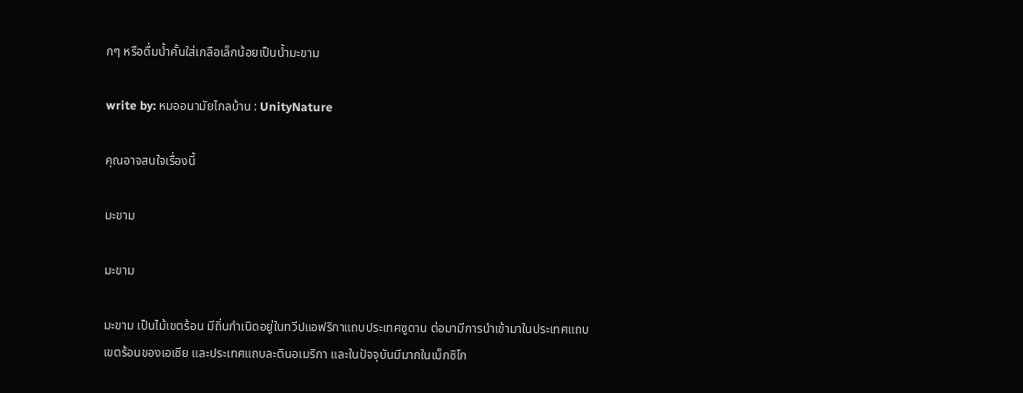กๆ หรือดื่มน้ำคั้นใส่เกลือเล็กน้อยเป็นน้ำมะขาม

write by: หมออนามัยไกลบ้าน : UnityNature

คุณอาจสนใจเรื่องนี้

มะขาม

มะขาม

มะขาม เป็นไม้เขตร้อน มีถิ่นกำเนิดอยู่ในทวีปแอฟริกาแถบประเทศซูดาน ต่อมามีการนำเข้ามาในประเทศแถบเขตร้อนของเอเชีย และประเทศแถบละตินอเมริกา และในปัจจุบันมีมากในเม็กซิโก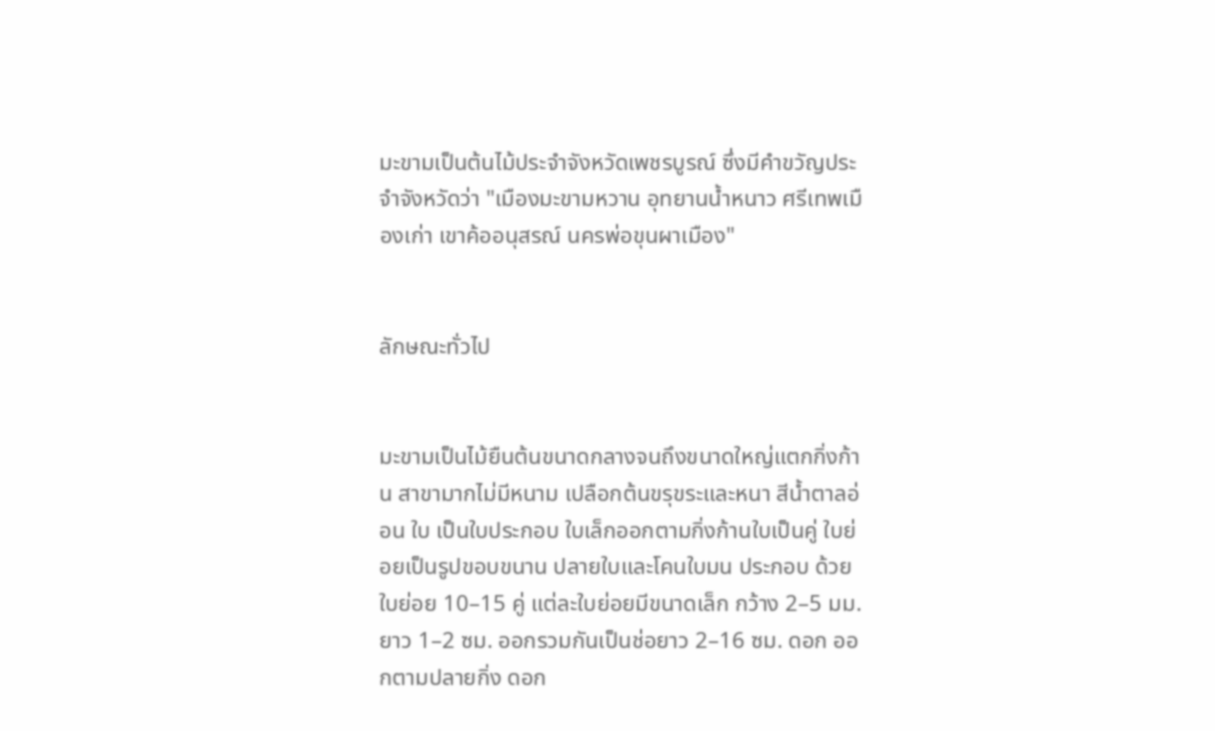มะขามเป็นต้นไม้ประจำจังหวัดเพชรบูรณ์ ซึ่งมีคำขวัญประจำจังหวัดว่า "เมืองมะขามหวาน อุทยานน้ำหนาว ศรีเทพเมืองเก่า เขาค้ออนุสรณ์ นครพ่อขุนผาเมือง"


ลักษณะทั่วไป


มะขามเป็นไม้ยืนต้นขนาดกลางจนถึงขนาดใหญ่แตกกิ่งก้าน สาขามากไม่มีหนาม เปลือกต้นขรุขระและหนา สีน้ำตาลอ่อน ใบ เป็นใบประกอบ ใบเล็กออกตามกิ่งก้านใบเป็นคู่ ใบย่อยเป็นรูปขอบขนาน ปลายใบและโคนใบมน ประกอบ ด้วยใบย่อย 10–15 คู่ แต่ละใบย่อยมีขนาดเล็ก กว้าง 2–5 มม. ยาว 1–2 ซม. ออกรวมกันเป็นช่อยาว 2–16 ซม. ดอก ออกตามปลายกิ่ง ดอก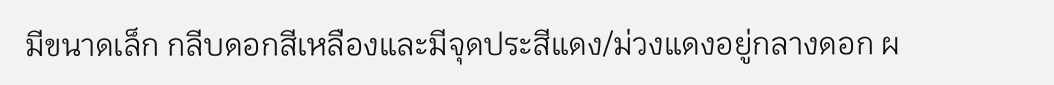มีขนาดเล็ก กลีบดอกสีเหลืองและมีจุดประสีแดง/ม่วงแดงอยู่กลางดอก ผ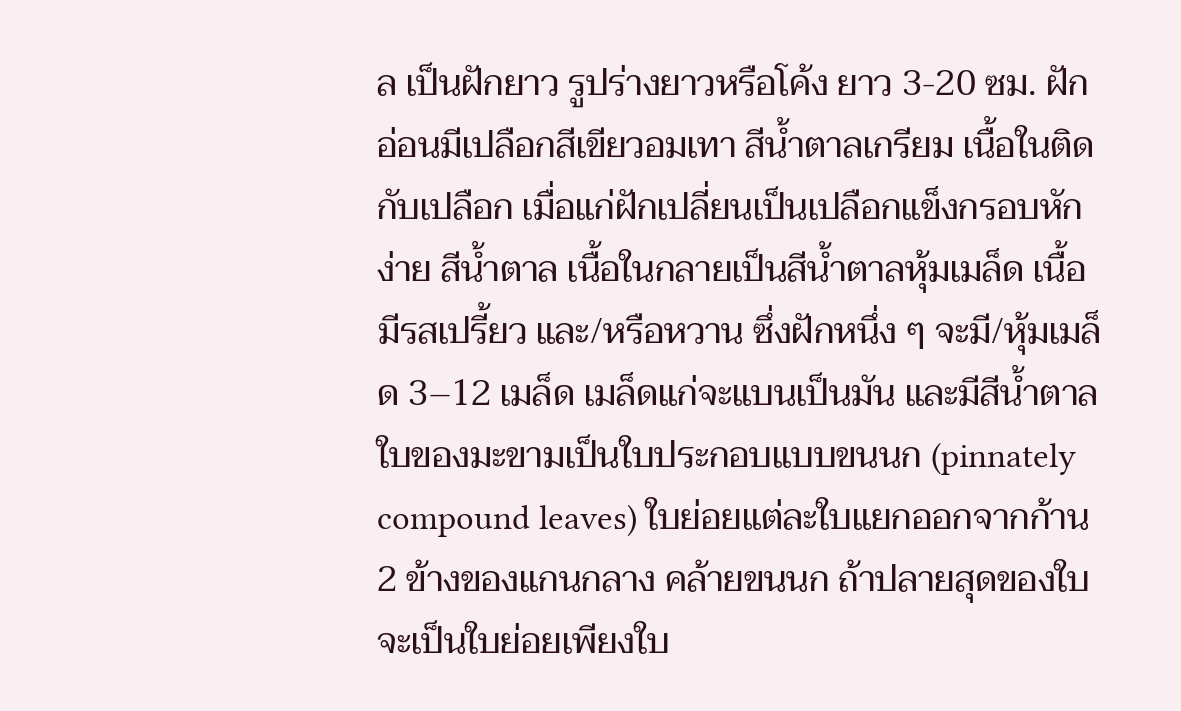ล เป็นฝักยาว รูปร่างยาวหรือโค้ง ยาว 3-20 ซม. ฝักอ่อนมีเปลือกสีเขียวอมเทา สีน้ำตาลเกรียม เนื้อในติดกับเปลือก เมื่อแก่ฝักเปลี่ยนเป็นเปลือกแข็งกรอบหักง่าย สีน้ำตาล เนื้อในกลายเป็นสีน้ำตาลหุ้มเมล็ด เนื้อมีรสเปรี้ยว และ/หรือหวาน ซึ่งฝักหนึ่ง ๆ จะมี/หุ้มเมล็ด 3–12 เมล็ด เมล็ดแก่จะแบนเป็นมัน และมีสีน้ำตาล
ใบของมะขามเป็นใบประกอบแบบขนนก (pinnately compound leaves) ใบย่อยแต่ละใบแยกออกจากก้าน 2 ข้างของแกนกลาง คล้ายขนนก ถ้าปลายสุดของใบจะเป็นใบย่อยเพียงใบ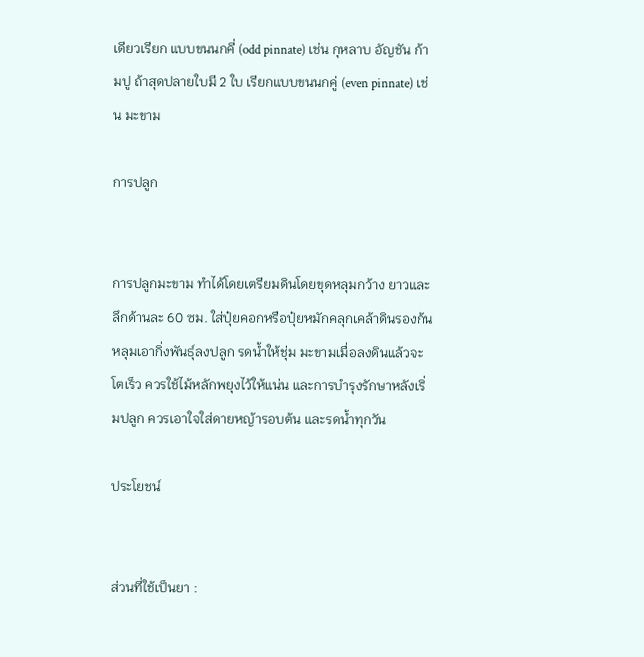เดียวเรียก แบบขนนกคี่ (odd pinnate) เช่น กุหลาบ อัญชัน ก้ามปู ถ้าสุดปลายใบมี 2 ใบ เรียกแบบขนนกคู่ (even pinnate) เช่น มะขาม

การปลูก


การปลูกมะขาม ทำได้โดยเตรียมดินโดยขุดหลุมกว้าง ยาวและลึกด้านละ 60 ซม. ใส่ปุ๋ยคอกหรือปุ๋ยหมักคลุกเคล้าดินรองก้นหลุมเอากิ่งพันธุ์ลงปลูก รดน้ำให้ชุ่ม มะขามเมื่อลงดินแล้วจะโตเร็ว ควรใช้ไม้หลักพยุงไว้ให้แน่น และการบำรุงรักษาหลังเริ่มปลูก ควรเอาใจใส่ดายหญ้ารอบต้น และรดน้ำทุกวัน

ประโยชน์


ส่วนที่ใช้เป็นยา :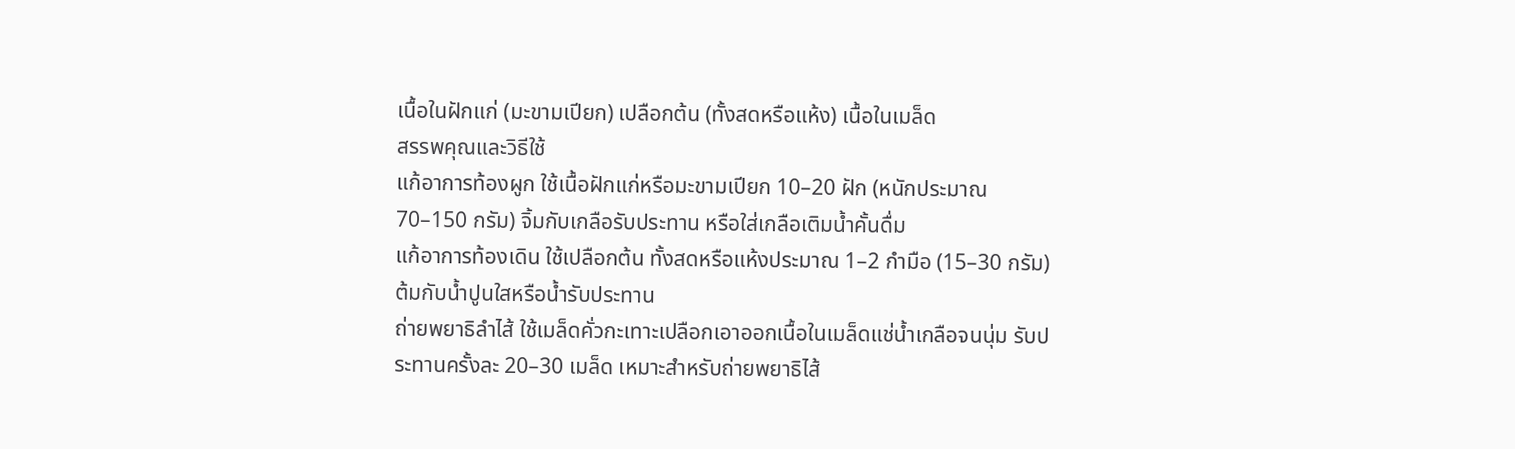เนื้อในฝักแก่ (มะขามเปียก) เปลือกต้น (ทั้งสดหรือแห้ง) เนื้อในเมล็ด
สรรพคุณและวิธีใช้
แก้อาการท้องผูก ใช้เนื้อฝักแก่หรือมะขามเปียก 10–20 ฝัก (หนักประมาณ 70–150 กรัม) จิ้มกับเกลือรับประทาน หรือใส่เกลือเติมน้ำคั้นดื่ม
แก้อาการท้องเดิน ใช้เปลือกต้น ทั้งสดหรือแห้งประมาณ 1–2 กำมือ (15–30 กรัม) ต้มกับน้ำปูนใสหรือน้ำรับประทาน
ถ่ายพยาธิลำไส้ ใช้เมล็ดคั่วกะเทาะเปลือกเอาออกเนื้อในเมล็ดแช่น้ำเกลือจนนุ่ม รับประทานครั้งละ 20–30 เมล็ด เหมาะสำหรับถ่ายพยาธิไส้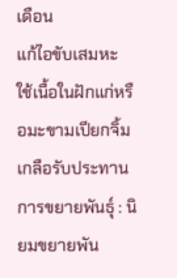เดือน
แก้ไอขับเสมหะ ใช้เนื้อในฝักแก่หรือมะขามเปียกจิ้มเกลือรับประทาน
การขยายพันธุ์ : นิยมขยายพัน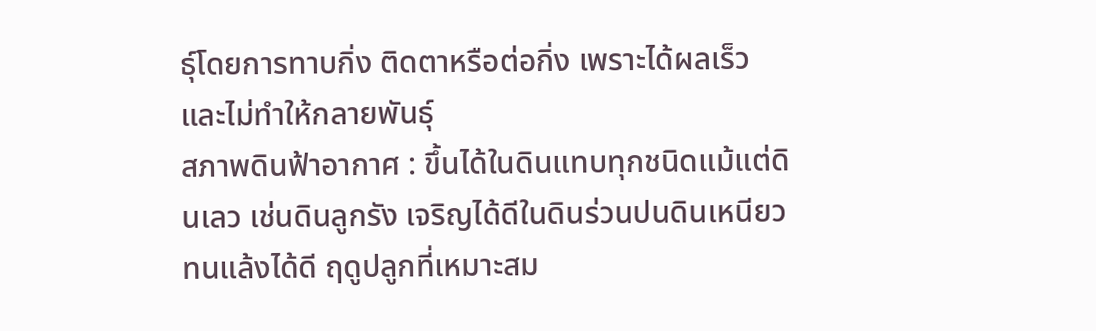ธุ์โดยการทาบกิ่ง ติดตาหรือต่อกิ่ง เพราะได้ผลเร็วและไม่ทำให้กลายพันธุ์
สภาพดินฟ้าอากาศ : ขึ้นได้ในดินแทบทุกชนิดแม้แต่ดินเลว เช่นดินลูกรัง เจริญได้ดีในดินร่วนปนดินเหนียว ทนแล้งได้ดี ฤดูปลูกที่เหมาะสม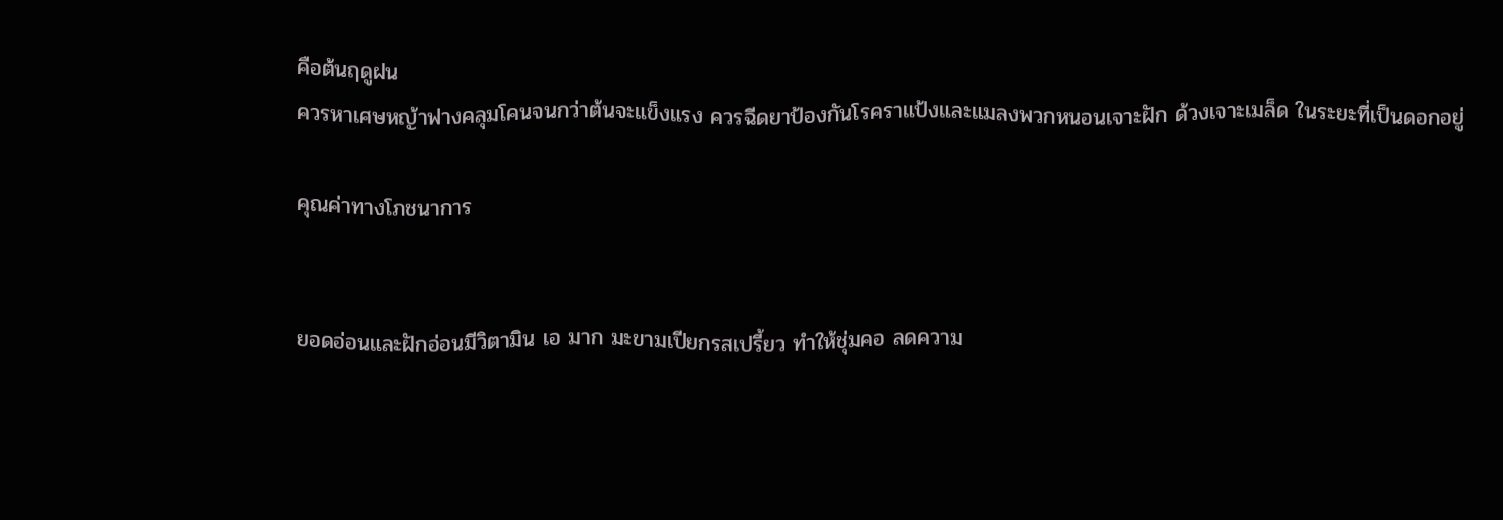คือต้นฤดูฝน
ควรหาเศษหญ้าฟางคลุมโคนจนกว่าต้นจะแข็งแรง ควรฉีดยาป้องกันโรคราแป้งและแมลงพวกหนอนเจาะฝัก ด้วงเจาะเมล็ด ในระยะที่เป็นดอกอยู่

คุณค่าทางโภชนาการ


ยอดอ่อนและฝักอ่อนมีวิตามิน เอ มาก มะขามเปียกรสเปรี้ยว ทำให้ชุ่มคอ ลดความ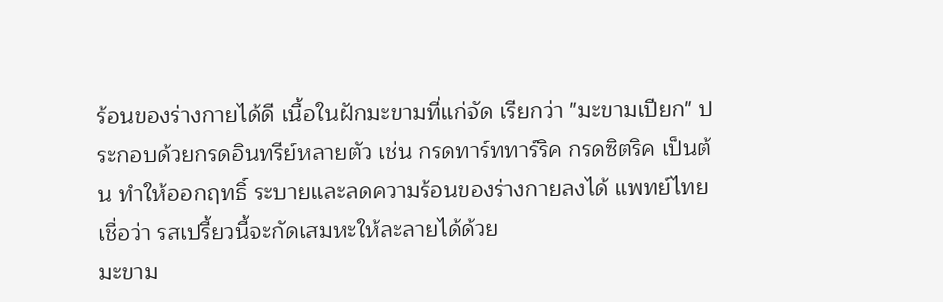ร้อนของร่างกายได้ดี เนื้อในฝักมะขามที่แก่จัด เรียกว่า "มะขามเปียก" ประกอบด้วยกรดอินทรีย์หลายตัว เช่น กรดทาร์ททาร์ริค กรดซิตริค เป็นต้น ทำให้ออกฤทธิ์ ระบายและลดความร้อนของร่างกายลงได้ แพทย์ไทยเชื่อว่า รสเปรี้ยวนี้จะกัดเสมหะให้ละลายได้ด้วย
มะขาม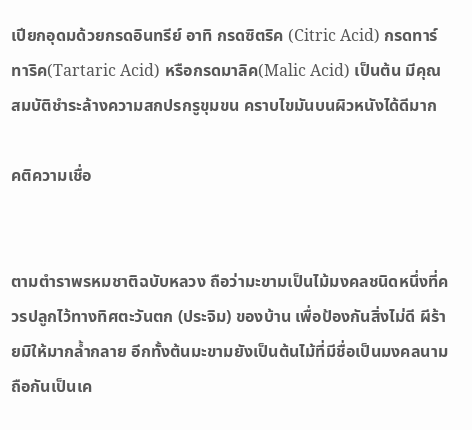เปียกอุดมด้วยกรดอินทรีย์ อาทิ กรดซิตริค (Citric Acid) กรดทาร์ทาริค(Tartaric Acid) หรือกรดมาลิค(Malic Acid) เป็นต้น มีคุณสมบัติชำระล้างความสกปรกรูขุมขน คราบไขมันบนผิวหนังได้ดีมาก

คติความเชื่อ


ตามตำราพรหมชาติฉบับหลวง ถือว่ามะขามเป็นไม้มงคลชนิดหนึ่งที่ควรปลูกไว้ทางทิศตะวันตก (ประจิม) ของบ้าน เพื่อป้องกันสิ่งไม่ดี ผีร้ายมิให้มากล้ำกลาย อีกทั้งต้นมะขามยังเป็นต้นไม้ที่มีชื่อเป็นมงคลนาม ถือกันเป็นเค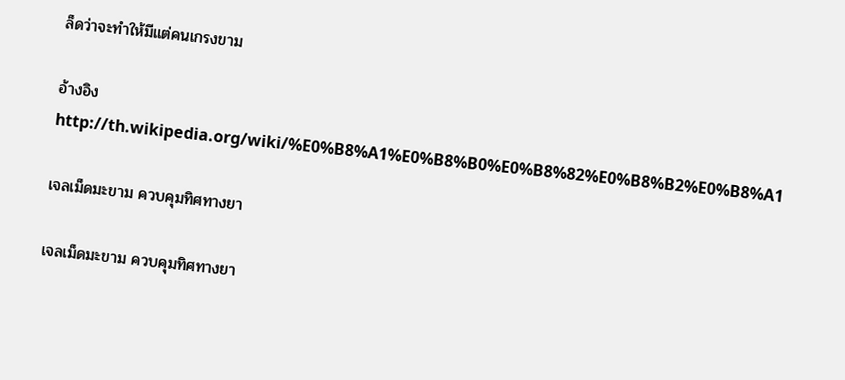ล็ดว่าจะทำให้มีแต่คนเกรงขาม

อ้างอิง
http://th.wikipedia.org/wiki/%E0%B8%A1%E0%B8%B0%E0%B8%82%E0%B8%B2%E0%B8%A1

เจลเม็ดมะขาม ควบคุมทิศทางยา

เจลเม็ดมะขาม ควบคุมทิศทางยา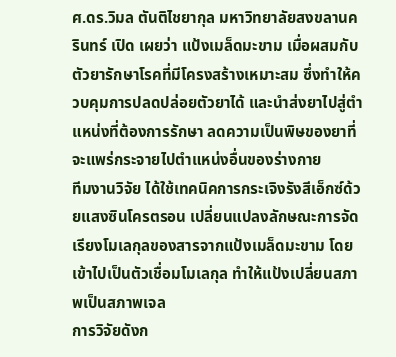ศ.ดร.วิมล ตันติไชยากุล มหาวิทยาลัยสงขลานครินทร์ เปิด เผยว่า แป้งเมล็ดมะขาม เมื่อผสมกับตัวยารักษาโรคที่มีโครงสร้างเหมาะสม ซึ่งทำให้ควบคุมการปลดปล่อยตัวยาได้ และนำส่งยาไปสู่ตำแหน่งที่ต้องการรักษา ลดความเป็นพิษของยาที่จะแพร่กระจายไปตำแหน่งอื่นของร่างกาย
ทีมงานวิจัย ได้ใช้เทคนิคการกระเจิงรังสีเอ็กซ์ด้วยแสงซินโครตรอน เปลี่ยนแปลงลักษณะการจัดเรียงโมเลกุลของสารจากแป้งเมล็ดมะขาม โดยเข้าไปเป็นตัวเชื่อมโมเลกุล ทำให้แป้งเปลี่ยนสภาพเป็นสภาพเจล
การวิจัยดังก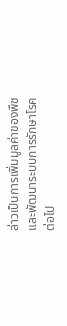ล่าวเป็นการเพิ่มมูลค่าของพืชและพัฒนาระบบการรักษาโรคต่อไป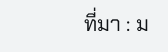ที่มา : ม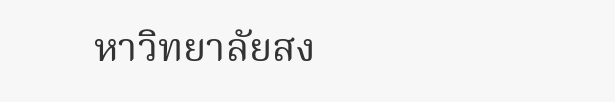หาวิทยาลัยสง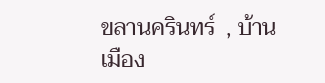ขลานครินทร์  , บ้านเมือง